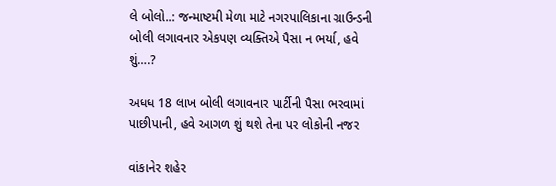લે બોલો..: જન્માષ્ટમી મેળા માટે નગરપાલિકાના ગ્રાઉન્ડની બોલી લગાવનાર એકપણ વ્યક્તિએ પૈસા ન ભર્યા, હવે શું….?

અધધ 18 લાખ બોલી લગાવનાર પાર્ટીની પૈસા ભરવામાં પાછીપાની, હવે આગળ શું થશે તેના પર લોકોની નજર

વાંકાનેર શહેર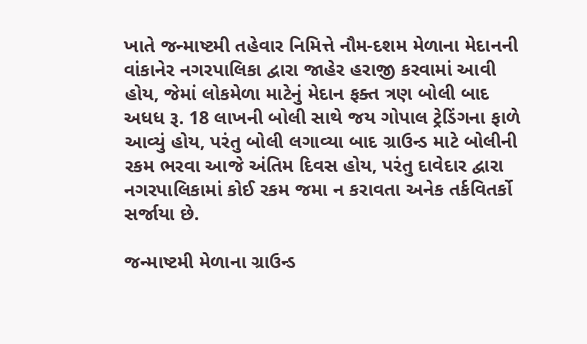ખાતે જન્માષ્ટમી તહેવાર નિમિત્તે નૌમ-દશમ મેળાના મેદાનની વાંકાનેર નગરપાલિકા દ્વારા જાહેર હરાજી કરવામાં આવી હોય, જેમાં લોકમેળા માટેનું મેદાન ફક્ત ત્રણ બોલી બાદ અધધ રૂ. 18 લાખની બોલી સાથે જય ગોપાલ ટ્રેડિંગના ફાળે આવ્યું હોય, પરંતુ બોલી લગાવ્યા બાદ ગ્રાઉન્ડ માટે બોલીની રકમ ભરવા આજે અંતિમ દિવસ હોય, પરંતુ દાવેદાર દ્વારા નગરપાલિકામાં કોઈ રકમ જમા ન કરાવતા અનેક તર્કવિતર્કો સર્જાયા છે.

જન્માષ્ટમી મેળાના ગ્રાઉન્ડ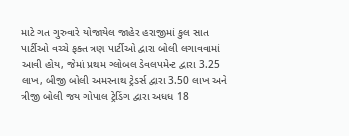માટે ગત ગુરુવારે યોજાયેલ જાહેર હરાજીમાં કુલ સાત પાર્ટીઓ વચ્ચે ફક્ત ત્રણ પાર્ટીઓ દ્વારા બોલી લગાવવામાં આવી હોય, જેમાં પ્રથમ ગ્લોબલ ડેવલપમેન્ટ દ્વારા 3.25 લાખ, બીજી બોલી અમરનાથ ટ્રેડર્સ દ્વારા 3.50 લાખ અને‌ ત્રીજી બોલી જય ગોપાલ ટ્રેડિંગ દ્વારા અધધ 18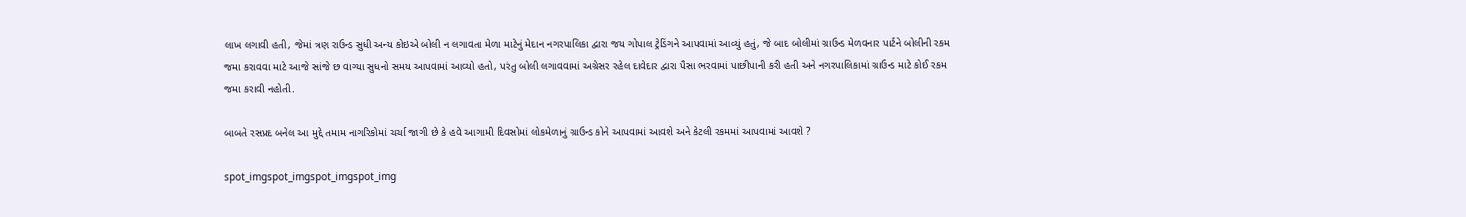લાખ લગાવી હતી, જેમાં ત્રણ રાઉન્ડ સુધી અન્ય કોઇએ બોલી ન લગાવતા મેળા માટેનું મેદાન નગરપાલિકા દ્વારા જય ગોપાલ ટ્રેડિંગને આપવામાં આવ્યું હતું, જે બાદ બોલીમાં ગ્રાઉન્ડ મેળવનાર પાર્ટને બોલીની રકમ જમા કરાવવા માટે આજે સાંજે છ વાગ્યા સુધનો સમય આપવામાં આવ્યો હતો, પરંતુ બોલી લગાવવામાં અગ્રેસર રહેલ દાવેદાર દ્વારા પૈસા ભરવામાં પાછીપાની કરી હતી અને નગરપાલિકામાં ગ્રાઉન્ડ માટે કોઈ રકમ જમા કરાવી નહોતી.

બાબતે રસપ્રદ બનેલ આ મુદ્દે તમામ નાગરિકોમાં ચર્ચા જાગી છે કે હવે આગામી દિવસોમાં લોકમેળાનું ગ્રાઉન્ડ કોને આપવામાં આવશે અને કેટલી રકમમાં આપવામાં આવશે ?

spot_imgspot_imgspot_imgspot_img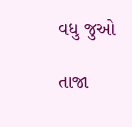વધુ જુઓ

તાજા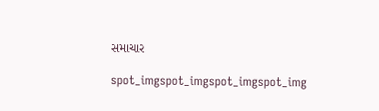સમાચાર

spot_imgspot_imgspot_imgspot_img